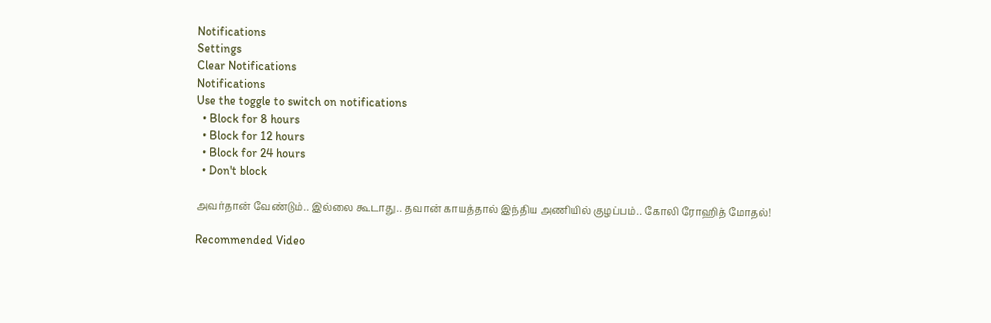Notifications
Settings
Clear Notifications
Notifications
Use the toggle to switch on notifications
  • Block for 8 hours
  • Block for 12 hours
  • Block for 24 hours
  • Don't block

அவர்தான் வேண்டும்.. இல்லை கூடாது.. தவான் காயத்தால் இந்திய அணியில் குழப்பம்.. கோலி ரோஹித் மோதல்!

Recommended Video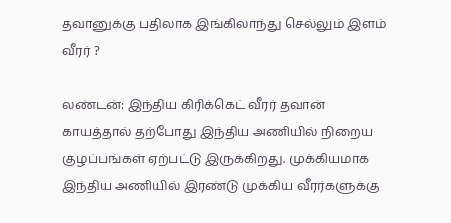தவானுக்கு பதிலாக இங்கிலாந்து செல்லும் இளம் வீரர் ?

லண்டன்: இந்திய கிரிக்கெட் வீரர் தவான் காயத்தால் தற்போது இந்திய அணியில் நிறைய குழப்பங்கள் ஏற்பட்டு இருக்கிறது. முக்கியமாக இந்திய அணியில் இரண்டு முக்கிய வீரர்களுக்கு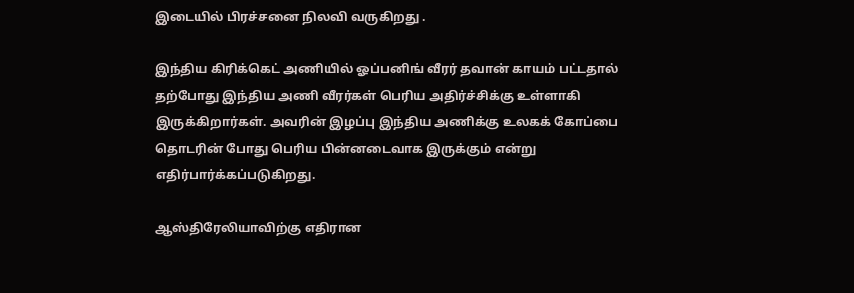இடையில் பிரச்சனை நிலவி வருகிறது .

இந்திய கிரிக்கெட் அணியில் ஓப்பனிங் வீரர் தவான் காயம் பட்டதால் தற்போது இந்திய அணி வீரர்கள் பெரிய அதிர்ச்சிக்கு உள்ளாகி இருக்கிறார்கள். அவரின் இழப்பு இந்திய அணிக்கு உலகக் கோப்பை தொடரின் போது பெரிய பின்னடைவாக இருக்கும் என்று எதிர்பார்க்கப்படுகிறது.

ஆஸ்திரேலியாவிற்கு எதிரான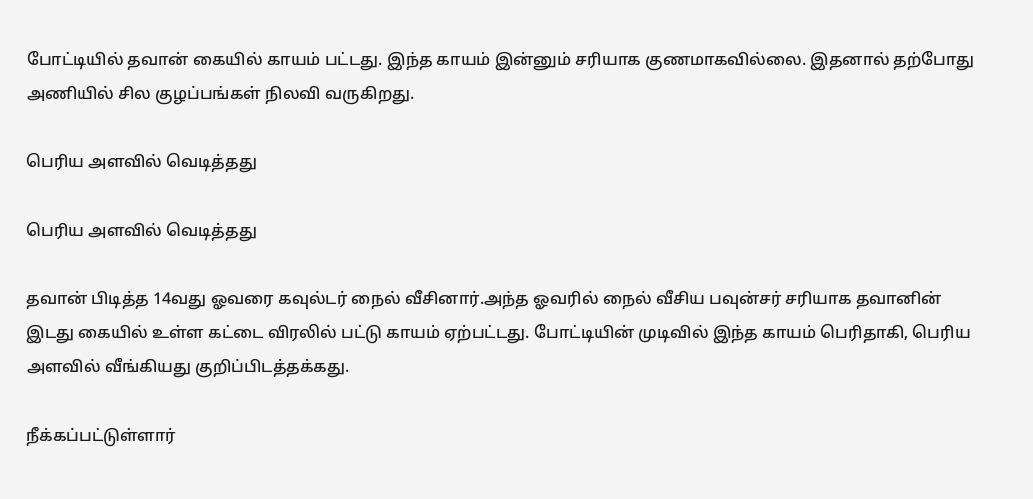போட்டியில் தவான் கையில் காயம் பட்டது. இந்த காயம் இன்னும் சரியாக குணமாகவில்லை. இதனால் தற்போது அணியில் சில குழப்பங்கள் நிலவி வருகிறது.

பெரிய அளவில் வெடித்தது

பெரிய அளவில் வெடித்தது

தவான் பிடித்த 14வது ஓவரை கவுல்டர் நைல் வீசினார்.அந்த ஓவரில் நைல் வீசிய பவுன்சர் சரியாக தவானின் இடது கையில் உள்ள கட்டை விரலில் பட்டு காயம் ஏற்பட்டது. போட்டியின் முடிவில் இந்த காயம் பெரிதாகி, பெரிய அளவில் வீங்கியது குறிப்பிடத்தக்கது.

நீக்கப்பட்டுள்ளார்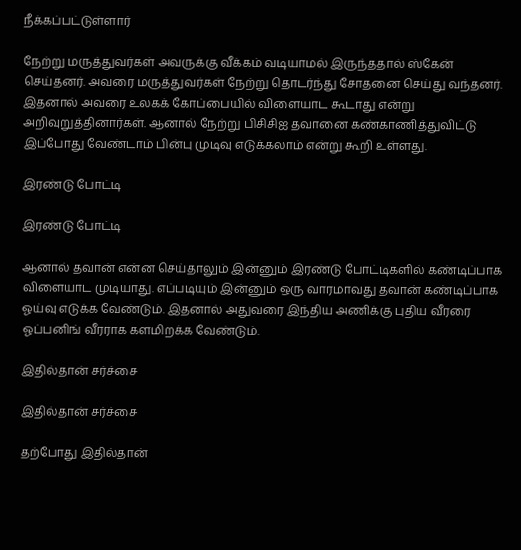நீக்கப்பட்டுள்ளார்

நேற்று மருத்துவர்கள் அவருக்கு வீக்கம் வடியாமல் இருந்ததால் ஸ்கேன் செய்தனர். அவரை மருத்துவர்கள் நேற்று தொடர்ந்து சோதனை செய்து வந்தனர். இதனால் அவரை உலகக் கோப்பையில் விளையாட கூடாது என்று அறிவுறுத்தினார்கள். ஆனால் நேற்று பிசிசிஐ தவானை கண்காணித்துவிட்டு இப்போது வேண்டாம் பின்பு முடிவு எடுக்கலாம் என்று கூறி உள்ளது.

இரண்டு போட்டி

இரண்டு போட்டி

ஆனால் தவான் என்ன செய்தாலும் இன்னும் இரண்டு போட்டிகளில் கண்டிப்பாக விளையாட முடியாது. எப்படியும் இன்னும் ஒரு வாரமாவது தவான் கண்டிப்பாக ஓய்வு எடுக்க வேண்டும். இதனால் அதுவரை இந்திய அணிக்கு புதிய வீரரை ஓப்பனிங் வீரராக களமிறக்க வேண்டும்.

இதில்தான் சர்ச்சை

இதில்தான் சர்ச்சை

தற்போது இதில்தான்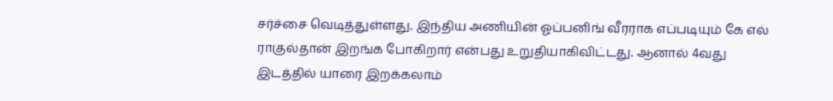சர்ச்சை வெடித்துள்ளது. இந்திய அணியின் ஓப்பனிங் வீரராக எப்படியும் கே எல் ராகுல்தான் இறங்க போகிறார் என்பது உறுதியாகிவிட்டது. ஆனால் 4வது இடத்தில் யாரை இறக்கலாம்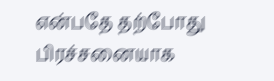என்பதே தற்போது பிரச்சனையாக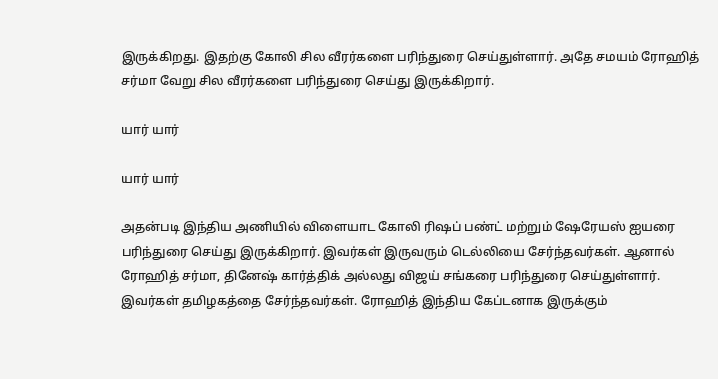இருக்கிறது. இதற்கு கோலி சில வீரர்களை பரிந்துரை செய்துள்ளார். அதே சமயம் ரோஹித் சர்மா வேறு சில வீரர்களை பரிந்துரை செய்து இருக்கிறார்.

யார் யார்

யார் யார்

அதன்படி இந்திய அணியில் விளையாட கோலி ரிஷப் பண்ட் மற்றும் ஷேரேயஸ் ஐயரை பரிந்துரை செய்து இருக்கிறார். இவர்கள் இருவரும் டெல்லியை சேர்ந்தவர்கள். ஆனால் ரோஹித் சர்மா, தினேஷ் கார்த்திக் அல்லது விஜய் சங்கரை பரிந்துரை செய்துள்ளார். இவர்கள் தமிழகத்தை சேர்ந்தவர்கள். ரோஹித் இந்திய கேப்டனாக இருக்கும்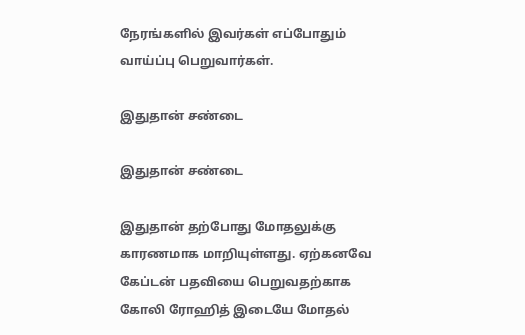நேரங்களில் இவர்கள் எப்போதும் வாய்ப்பு பெறுவார்கள்.

இதுதான் சண்டை

இதுதான் சண்டை

இதுதான் தற்போது மோதலுக்கு காரணமாக மாறியுள்ளது. ஏற்கனவே கேப்டன் பதவியை பெறுவதற்காக கோலி ரோஹித் இடையே மோதல்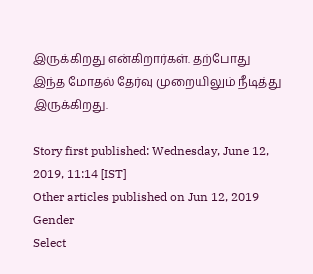இருக்கிறது என்கிறார்கள். தற்போது இந்த மோதல் தேர்வு முறையிலும் நீடித்து இருக்கிறது.

Story first published: Wednesday, June 12, 2019, 11:14 [IST]
Other articles published on Jun 12, 2019
Gender
Select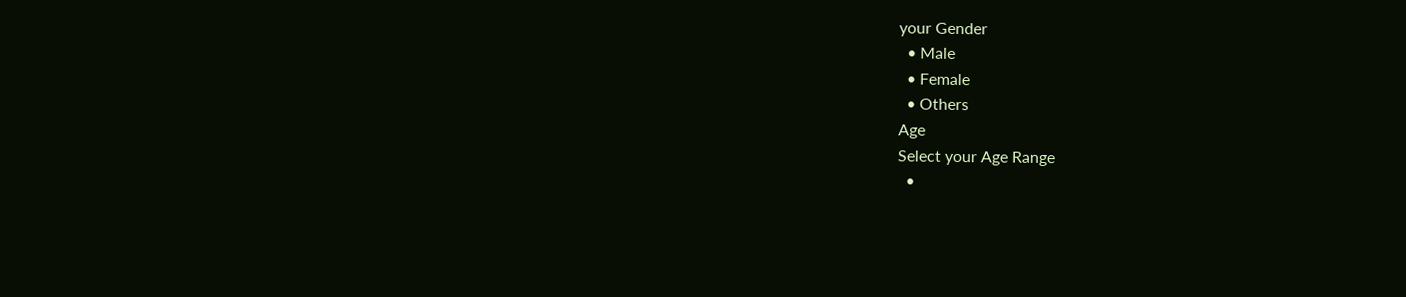your Gender
  • Male
  • Female
  • Others
Age
Select your Age Range
  •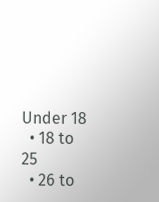Under 18
  • 18 to 25
  • 26 to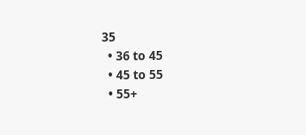35
  • 36 to 45
  • 45 to 55
  • 55+